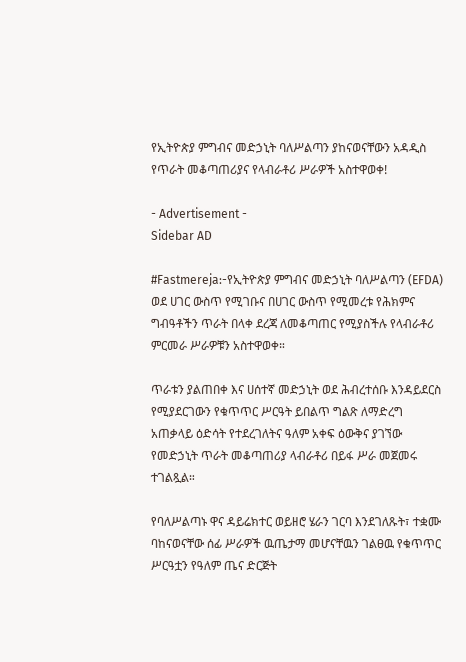የኢትዮጵያ ምግብና መድኃኒት ባለሥልጣን ያከናወናቸውን አዳዲስ የጥራት መቆጣጠሪያና የላብራቶሪ ሥራዎች አስተዋወቀ!

- Advertisement -
Sidebar AD

#Fastmereja:-የኢትዮጵያ ምግብና መድኃኒት ባለሥልጣን (EFDA) ወደ ሀገር ውስጥ የሚገቡና በሀገር ውስጥ የሚመረቱ የሕክምና ግብዓቶችን ጥራት በላቀ ደረጃ ለመቆጣጠር የሚያስችሉ የላብራቶሪ ምርመራ ሥራዎቹን አስተዋወቀ።

ጥራቱን ያልጠበቀ እና ሀሰተኛ መድኃኒት ወደ ሕብረተሰቡ እንዳይደርስ የሚያደርገውን የቁጥጥር ሥርዓት ይበልጥ ግልጽ ለማድረግ አጠቃላይ ዕድሳት የተደረገለትና ዓለም አቀፍ ዕውቅና ያገኘው የመድኃኒት ጥራት መቆጣጠሪያ ላብራቶሪ በይፋ ሥራ መጀመሩ ተገልጿል።

የባለሥልጣኑ ዋና ዳይሬክተር ወይዘሮ ሄራን ገርባ እንደገለጹት፣ ተቋሙ ባከናወናቸው ሰፊ ሥራዎች ዉጤታማ መሆናቸዉን ገልፀዉ የቁጥጥር ሥርዓቷን የዓለም ጤና ድርጅት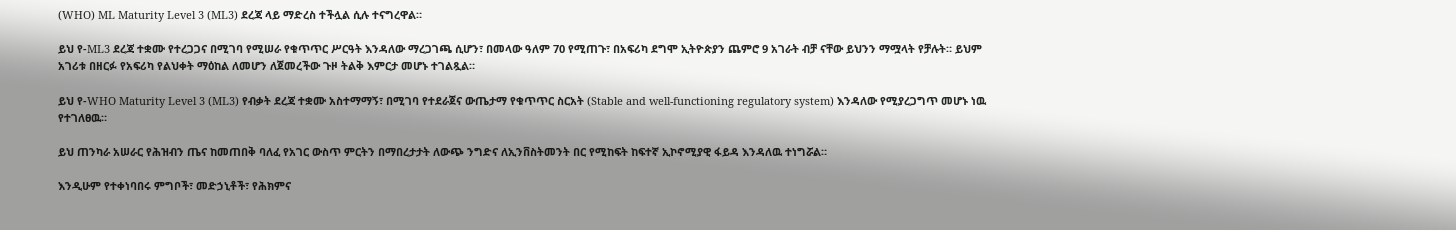(WHO) ML Maturity Level 3 (ML3) ደረጃ ላይ ማድረስ ተችሏል ሲሉ ተናግረዋል።

ይህ የ-ML3 ደረጃ ተቋሙ የተረጋጋና በሚገባ የሚሠራ የቁጥጥር ሥርዓት እንዳለው ማረጋገጫ ሲሆን፣ በመላው ዓለም 70 የሚጠጉ፣ በአፍሪካ ደግሞ ኢትዮጵያን ጨምሮ 9 አገራት ብቻ ናቸው ይህንን ማሟላት የቻሉት። ይህም አገሪቱ በዘርፉ የአፍሪካ የልህቀት ማዕከል ለመሆን ለጀመረችው ጉዞ ትልቅ እምርታ መሆኑ ተገልጿል።

ይህ የ-WHO Maturity Level 3 (ML3) የብቃት ደረጃ ተቋሙ አስተማማኝ፣ በሚገባ የተደራጀና ውጤታማ የቁጥጥር ስርአት (Stable and well-functioning regulatory system) እንዳለው የሚያረጋግጥ መሆኑ ነዉ የተገለፀዉ።

ይህ ጠንካራ አሠራር የሕዝብን ጤና ከመጠበቅ ባለፈ የአገር ውስጥ ምርትን በማበረታታት ለውጭ ንግድና ለኢንቨስትመንት በር የሚከፍት ከፍተኛ ኢኮኖሚያዊ ፋይዳ እንዳለዉ ተነግሯል።

እንዲሁም የተቀነባበሩ ምግቦች፣ መድኃኒቶች፣ የሕክምና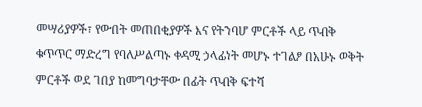መሣሪያዎች፣ የውበት መጠበቂያዎች እና የትንባሆ ምርቶች ላይ ጥብቅ ቁጥጥር ማድረግ የባለሥልጣኑ ቀዳሚ ኃላፊነት መሆኑ ተገልፆ በአሁኑ ወቅት ምርቶች ወደ ገበያ ከመግባታቸው በፊት ጥብቅ ፍተሻ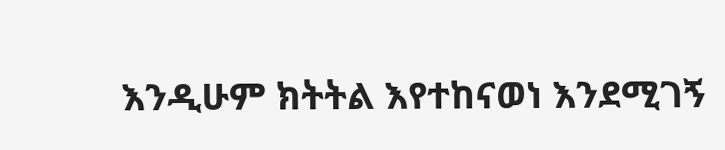እንዲሁም ክትትል እየተከናወነ እንደሚገኝ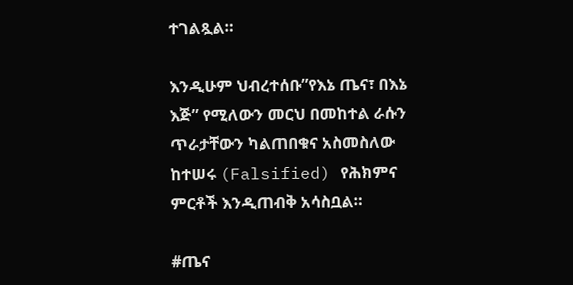ተገልጿል።

እንዲሁም ህብረተሰቡ”የእኔ ጤና፣ በእኔ እጅ” የሚለውን መርህ በመከተል ራሱን ጥራታቸውን ካልጠበቁና አስመስለው ከተሠሩ (Falsified) የሕክምና ምርቶች እንዲጠብቅ አሳስቧል።

#ጤና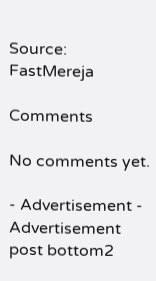Source: FastMereja

Comments

No comments yet.

- Advertisement -
Advertisement post bottom2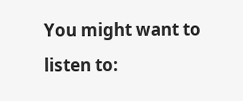You might want to listen to: